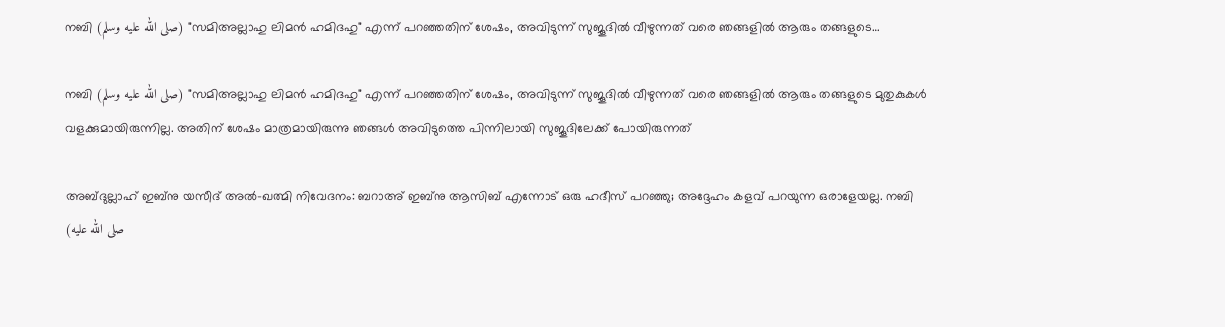നബി (صلى الله عليه وسلم) "സമിഅല്ലാഹു ലിമൻ ഹമിദഹു" എന്ന് പറഞ്ഞതിന് ശേഷം, അവിടുന്ന് സുജൂദിൽ വീഴുന്നത് വരെ ഞങ്ങളിൽ ആരും തങ്ങളുടെ…

നബി (صلى الله عليه وسلم) "സമിഅല്ലാഹു ലിമൻ ഹമിദഹു" എന്ന് പറഞ്ഞതിന് ശേഷം, അവിടുന്ന് സുജൂദിൽ വീഴുന്നത് വരെ ഞങ്ങളിൽ ആരും തങ്ങളുടെ മുതുകുകൾ വളക്കുമായിരുന്നില്ല. അതിന് ശേഷം മാത്രമായിരുന്നു ഞങ്ങൾ അവിടുത്തെ പിന്നിലായി സുജൂദിലേക്ക് പോയിരുന്നത്

അബ്ദുല്ലാഹ് ഇബ്നു യസീദ് അൽ-ഖത്മി നിവേദനം: ബറാഅ് ഇബ്നു ആസിബ് എന്നോട് ഒരു ഹദീസ് പറഞ്ഞു; അദ്ദേഹം കളവ് പറയുന്ന ഒരാളേയല്ല. നബി (صلى الله عليه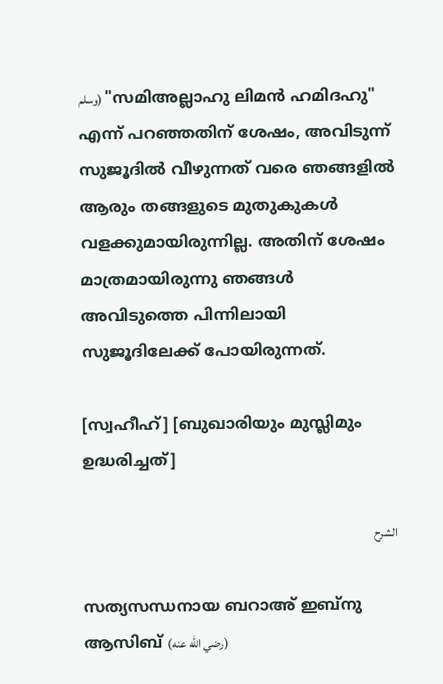وسلم) "സമിഅല്ലാഹു ലിമൻ ഹമിദഹു" എന്ന് പറഞ്ഞതിന് ശേഷം, അവിടുന്ന് സുജൂദിൽ വീഴുന്നത് വരെ ഞങ്ങളിൽ ആരും തങ്ങളുടെ മുതുകുകൾ വളക്കുമായിരുന്നില്ല. അതിന് ശേഷം മാത്രമായിരുന്നു ഞങ്ങൾ അവിടുത്തെ പിന്നിലായി സുജൂദിലേക്ക് പോയിരുന്നത്.

[സ്വഹീഹ്] [ബുഖാരിയും മുസ്ലിമും ഉദ്ധരിച്ചത്]

الشرح

സത്യസന്ധനായ ബറാഅ് ഇബ്നു ആസിബ് (رضي الله عنه)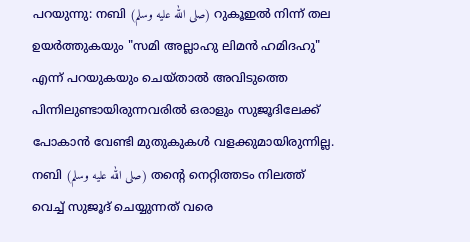പറയുന്നു: നബി (صلى الله عليه وسلم) റുകൂഇൽ നിന്ന് തല ഉയർത്തുകയും "സമി അല്ലാഹു ലിമൻ ഹമിദഹു" എന്ന് പറയുകയും ചെയ്താൽ അവിടുത്തെ പിന്നിലുണ്ടായിരുന്നവരിൽ ഒരാളും സുജൂദിലേക്ക് പോകാൻ വേണ്ടി മുതുകുകൾ വളക്കുമായിരുന്നില്ല. നബി (صلى الله عليه وسلم) തൻ്റെ നെറ്റിത്തടം നിലത്ത് വെച്ച് സുജൂദ് ചെയ്യുന്നത് വരെ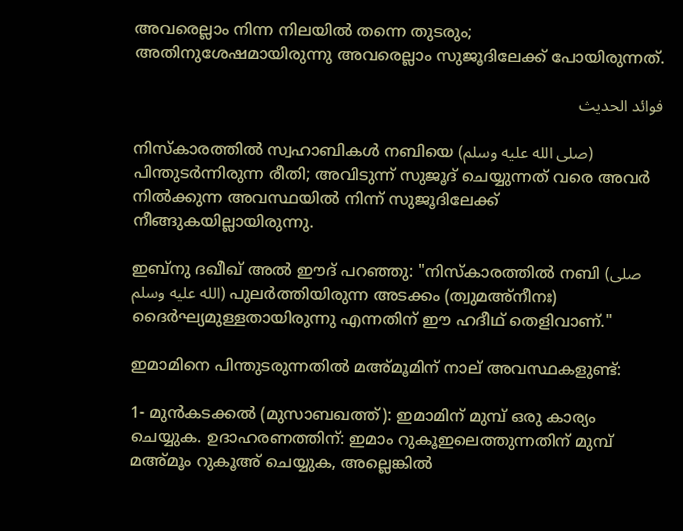അവരെല്ലാം നിന്ന നിലയിൽ തന്നെ തുടരും; അതിനുശേഷമായിരുന്നു അവരെല്ലാം സുജൂദിലേക്ക് പോയിരുന്നത്.

فوائد الحديث

നിസ്കാരത്തിൽ സ്വഹാബികൾ നബിയെ (صلى الله عليه وسلم) പിന്തുടർന്നിരുന്ന രീതി; അവിടുന്ന് സുജൂദ് ചെയ്യുന്നത് വരെ അവർ നിൽക്കുന്ന അവസ്ഥയിൽ നിന്ന് സുജൂദിലേക്ക് നീങ്ങുകയില്ലായിരുന്നു.

ഇബ്നു ദഖീഖ് അൽ ഈദ് പറഞ്ഞു: "നിസ്കാരത്തിൽ നബി (صلى الله عليه وسلم) പുലർത്തിയിരുന്ന അടക്കം (ത്വുമഅ്നീനഃ) ദൈർഘ്യമുള്ളതായിരുന്നു എന്നതിന് ഈ ഹദീഥ് തെളിവാണ്."

ഇമാമിനെ പിന്തുടരുന്നതിൽ മഅ്മൂമിന് നാല് അവസ്ഥകളുണ്ട്:

1- മുൻകടക്കൽ (മുസാബഖത്ത്): ഇമാമിന് മുമ്പ് ഒരു കാര്യം ചെയ്യുക. ഉദാഹരണത്തിന്: ഇമാം റുകൂഇലെത്തുന്നതിന് മുമ്പ് മഅ്മൂം റുകൂഅ് ചെയ്യുക, അല്ലെങ്കിൽ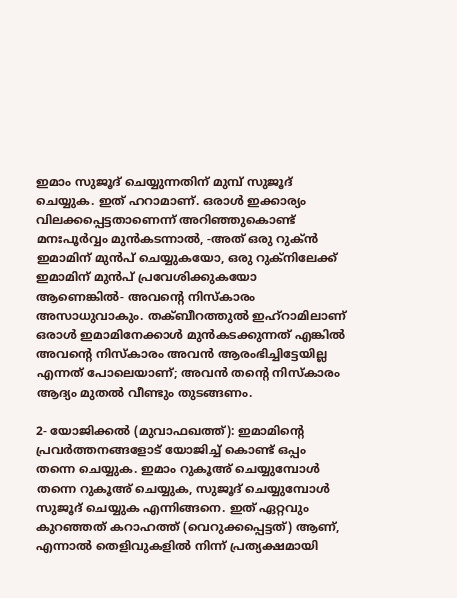ഇമാം സുജൂദ് ചെയ്യുന്നതിന് മുമ്പ് സുജൂദ് ചെയ്യുക. ഇത് ഹറാമാണ്. ഒരാൾ ഇക്കാര്യം വിലക്കപ്പെട്ടതാണെന്ന് അറിഞ്ഞുകൊണ്ട് മനഃപൂർവ്വം മുൻകടന്നാൽ, -അത് ഒരു റുക്ൻ ഇമാമിന് മുൻപ് ചെയ്യുകയോ, ഒരു റുക്‌നിലേക്ക് ഇമാമിന് മുൻപ് പ്രവേശിക്കുകയോ ആണെങ്കിൽ- അവൻ്റെ നിസ്കാരം അസാധുവാകും. തക്ബീറത്തുൽ ഇഹ്റാമിലാണ് ഒരാൾ ഇമാമിനേക്കാൾ മുൻകടക്കുന്നത് എങ്കിൽ അവൻ്റെ നിസ്കാരം അവൻ ആരംഭിച്ചിട്ടേയില്ല എന്നത് പോലെയാണ്; അവൻ തൻ്റെ നിസ്കാരം ആദ്യം മുതൽ വീണ്ടും തുടങ്ങണം.

2- യോജിക്കൽ (മുവാഫഖത്ത്): ഇമാമിൻ്റെ പ്രവർത്തനങ്ങളോട് യോജിച്ച് കൊണ്ട് ഒപ്പം തന്നെ ചെയ്യുക. ഇമാം റുകൂഅ് ചെയ്യുമ്പോൾ തന്നെ റുകൂഅ് ചെയ്യുക, സുജൂദ് ചെയ്യുമ്പോൾ സുജൂദ് ചെയ്യുക എന്നിങ്ങനെ. ഇത് ഏറ്റവും കുറഞ്ഞത് കറാഹത്ത് (വെറുക്കപ്പെട്ടത്) ആണ്, എന്നാൽ തെളിവുകളിൽ നിന്ന് പ്രത്യക്ഷമായി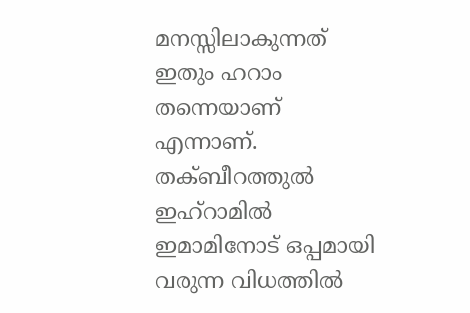മനസ്സിലാകുന്നത് ഇതും ഹറാം തന്നെയാണ് എന്നാണ്. തക്ബീറത്തുൽ ഇഹ്റാമിൽ ഇമാമിനോട് ഒപ്പമായി വരുന്ന വിധത്തിൽ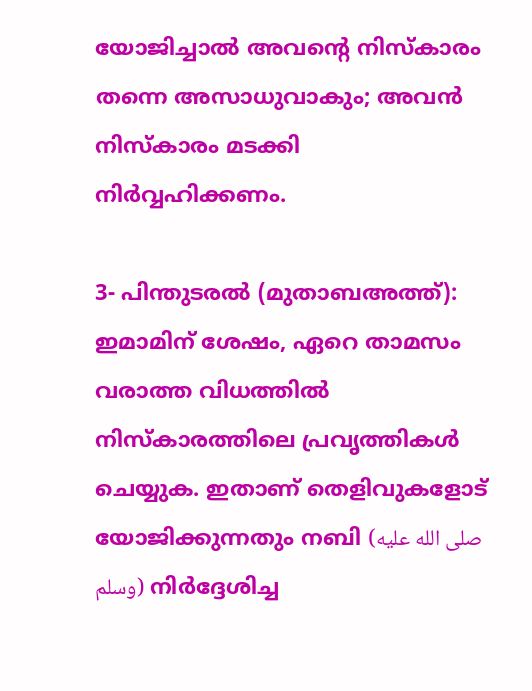യോജിച്ചാൽ അവൻ്റെ നിസ്കാരം തന്നെ അസാധുവാകും; അവൻ നിസ്കാരം മടക്കി നിർവ്വഹിക്കണം.

3- പിന്തുടരൽ (മുതാബഅത്ത്): ഇമാമിന് ശേഷം, ഏറെ താമസം വരാത്ത വിധത്തിൽ നിസ്കാരത്തിലെ പ്രവൃത്തികൾ ചെയ്യുക. ഇതാണ് തെളിവുകളോട് യോജിക്കുന്നതും നബി (صلى الله عليه وسلم) നിർദ്ദേശിച്ച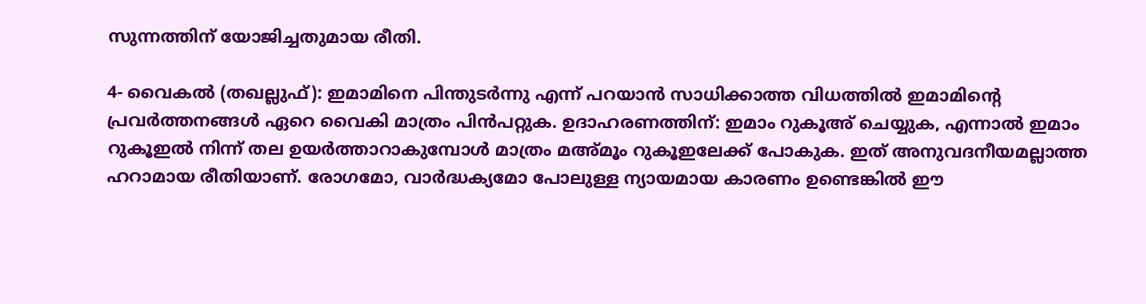സുന്നത്തിന് യോജിച്ചതുമായ രീതി.

4- വൈകൽ (തഖല്ലുഫ്): ഇമാമിനെ പിന്തുടർന്നു എന്ന് പറയാൻ സാധിക്കാത്ത വിധത്തിൽ ഇമാമിൻ്റെ പ്രവർത്തനങ്ങൾ ഏറെ വൈകി മാത്രം പിൻപറ്റുക. ഉദാഹരണത്തിന്: ഇമാം റുകൂഅ് ചെയ്യുക, എന്നാൽ ഇമാം റുകൂഇൽ നിന്ന് തല ഉയർത്താറാകുമ്പോൾ മാത്രം മഅ്മൂം റുകൂഇലേക്ക് പോകുക. ഇത് അനുവദനീയമല്ലാത്ത ഹറാമായ രീതിയാണ്. രോഗമോ, വാർദ്ധക്യമോ പോലുള്ള ന്യായമായ കാരണം ഉണ്ടെങ്കിൽ ഈ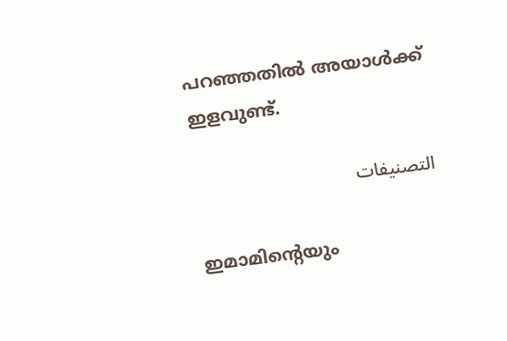പറഞ്ഞതിൽ അയാൾക്ക് ഇളവുണ്ട്.

التصنيفات

ഇമാമിൻ്റെയും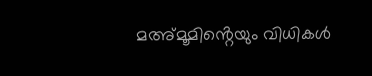മഅ്മൂമിൻ്റെയും വിധികൾ